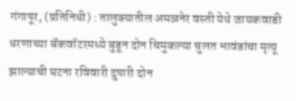गंगापूर, (प्रतिनिधी) : तालुक्यातील अमळनेर वस्ती येथे जायकवाडी धरणाच्या बॅकवॉटरमध्ये बुडून दोन चिमुकल्या चुलत भावंडांचा मृत्यू झाल्याची घटना रविवारी दुपारी दोन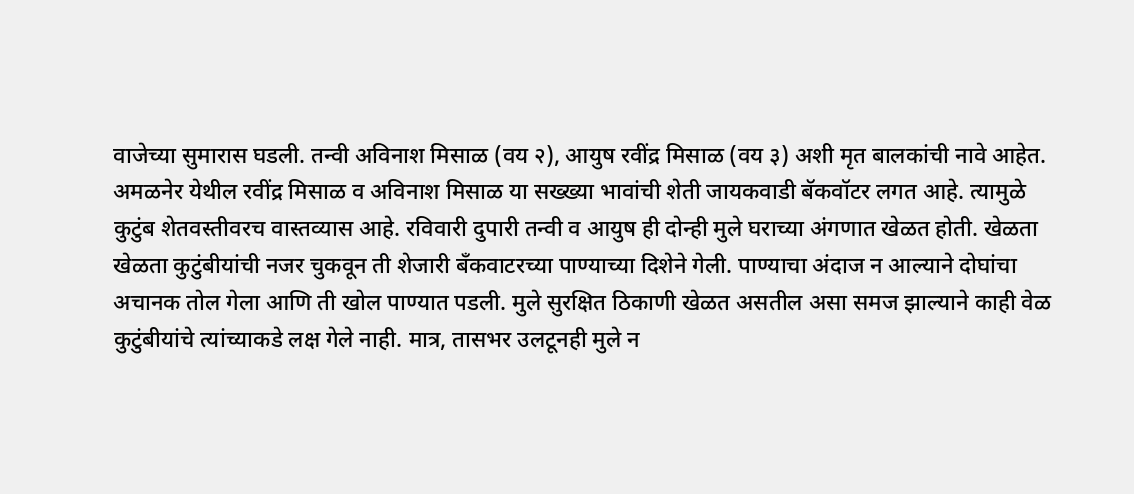वाजेच्या सुमारास घडली. तन्वी अविनाश मिसाळ (वय २), आयुष रवींद्र मिसाळ (वय ३) अशी मृत बालकांची नावे आहेत.
अमळनेर येथील रवींद्र मिसाळ व अविनाश मिसाळ या सख्ख्या भावांची शेती जायकवाडी बॅकवॉटर लगत आहे. त्यामुळे कुटुंब शेतवस्तीवरच वास्तव्यास आहे. रविवारी दुपारी तन्वी व आयुष ही दोन्ही मुले घराच्या अंगणात खेळत होती. खेळता खेळता कुटुंबीयांची नजर चुकवून ती शेजारी बँकवाटरच्या पाण्याच्या दिशेने गेली. पाण्याचा अंदाज न आल्याने दोघांचा अचानक तोल गेला आणि ती खोल पाण्यात पडली. मुले सुरक्षित ठिकाणी खेळत असतील असा समज झाल्याने काही वेळ कुटुंबीयांचे त्यांच्याकडे लक्ष गेले नाही. मात्र, तासभर उलटूनही मुले न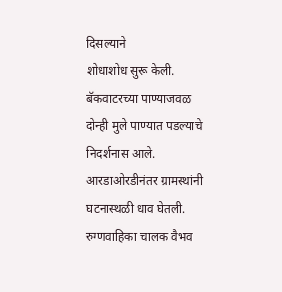दिसल्याने
शोधाशोध सुरू केली. बॅकवाटरच्या पाण्याजवळ दोन्ही मुले पाण्यात पडल्याचे निदर्शनास आले. आरडाओरडीनंतर ग्रामस्थांनी घटनास्थळी धाव घेतली. रुग्णवाहिका चालक वैभव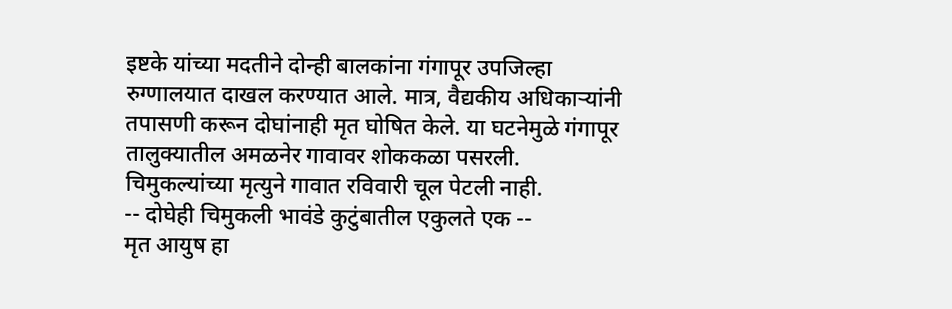इष्टके यांच्या मदतीने दोन्ही बालकांना गंगापूर उपजिल्हा रुग्णालयात दाखल करण्यात आले. मात्र, वैद्यकीय अधिकाऱ्यांनी तपासणी करून दोघांनाही मृत घोषित केले. या घटनेमुळे गंगापूर तालुक्यातील अमळनेर गावावर शोककळा पसरली. चिमुकल्यांच्या मृत्युने गावात रविवारी चूल पेटली नाही.
-- दोघेही चिमुकली भावंडे कुटुंबातील एकुलते एक --
मृत आयुष हा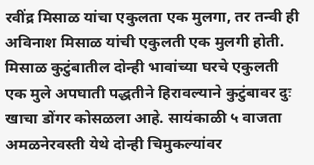रवींद्र मिसाळ यांचा एकुलता एक मुलगा, तर तन्वी ही अविनाश मिसाळ यांची एकुलती एक मुलगी होती. मिसाळ कुटुंबातील दोन्ही भावांच्या घरचे एकुलती एक मुले अपघाती पद्धतीने हिरावल्याने कुटुंबावर दुः खाचा डोंगर कोसळला आहे. सायंकाळी ५ वाजता अमळनेरवस्ती येथे दोन्ही चिमुकल्यांवर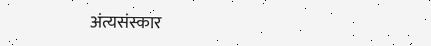अंत्यसंस्कार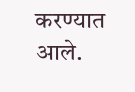करण्यात आले.